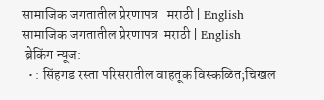सामाजिक जगतातील प्रेरणापत्र   मराठी | English
सामाजिक जगतातील प्रेरणापत्र  मराठी | English
 ब्रेकिंग न्यूज:
  • : सिंहगड रस्ता परिसरातील वाहतूक विस्कळित;चिखल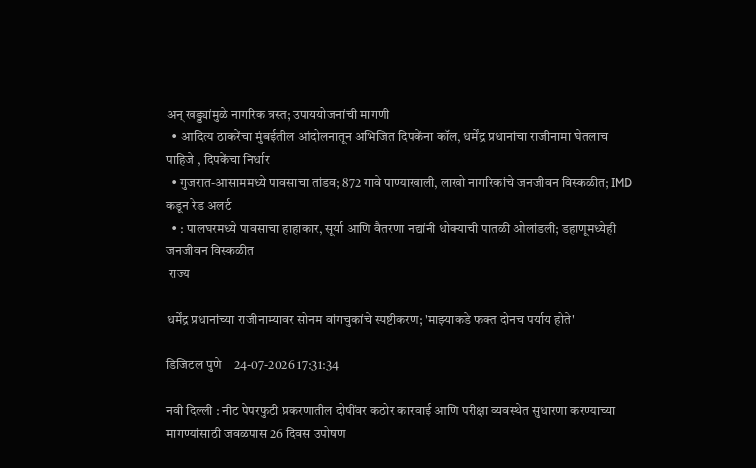अन् खड्ड्यांमुळे नागरिक त्रस्त; उपाययोजनांची मागणी
  • आदित्य ठाकरेंचा मुंबईतील आंदोलनातून अभिजित दिपकेंना कॉल, धर्मेंद्र प्रधानांचा राजीनामा घेतलाच पाहिजे , दिपकेंचा निर्धार
  • गुजरात-आसाममध्ये पावसाचा तांडव; 872 गावे पाण्याखाली, लाखो नागरिकांचे जनजीवन विस्कळीत; IMD कडून रेड अलर्ट
  • : पालघरमध्ये पावसाचा हाहाकार, सूर्या आणि वैतरणा नद्यांनी धोक्याची पातळी ओलांडली; डहाणूमध्येही जनजीवन विस्कळीत
 राज्य

धर्मेंद्र प्रधानांच्या राजीनाम्यावर सोनम वांगचुकांचे स्पष्टीकरण; 'माझ्याकडे फक्त दोनच पर्याय होते'

डिजिटल पुणे    24-07-2026 17:31:34

नवी दिल्ली : नीट पेपरफुटी प्रकरणातील दोषींवर कठोर कारवाई आणि परीक्षा व्यवस्थेत सुधारणा करण्याच्या मागण्यांसाठी जवळपास 26 दिवस उपोषण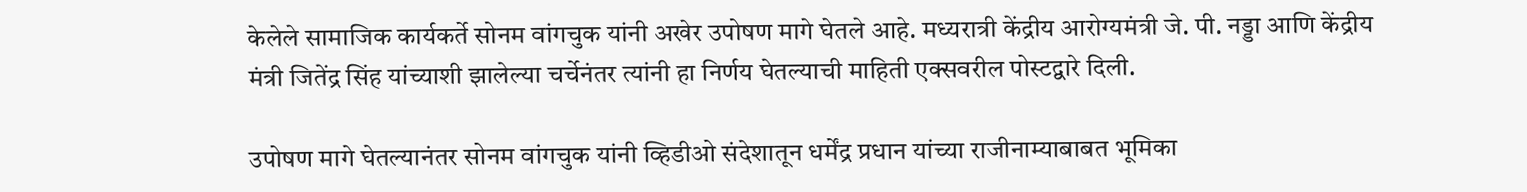केलेले सामाजिक कार्यकर्ते सोनम वांगचुक यांनी अखेर उपोषण मागे घेतले आहे. मध्यरात्री केंद्रीय आरोग्यमंत्री जे. पी. नड्डा आणि केंद्रीय मंत्री जितेंद्र सिंह यांच्याशी झालेल्या चर्चेनंतर त्यांनी हा निर्णय घेतल्याची माहिती एक्सवरील पोस्टद्वारे दिली.

उपोषण मागे घेतल्यानंतर सोनम वांगचुक यांनी व्हिडीओ संदेशातून धर्मेंद्र प्रधान यांच्या राजीनाम्याबाबत भूमिका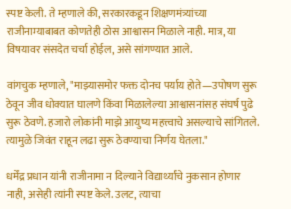स्पष्ट केली. ते म्हणाले की, सरकारकडून शिक्षणमंत्र्यांच्या राजीनाम्याबाबत कोणतेही ठोस आश्वासन मिळाले नाही. मात्र, या विषयावर संसदेत चर्चा होईल, असे सांगण्यात आले.

वांगचुक म्हणाले, "माझ्यासमोर फक्त दोनच पर्याय होते—उपोषण सुरू ठेवून जीव धोक्यात घालणे किंवा मिळालेल्या आश्वासनांसह संघर्ष पुढे सुरू ठेवणे. हजारो लोकांनी माझे आयुष्य महत्त्वाचे असल्याचे सांगितले. त्यामुळे जिवंत राहून लढा सुरू ठेवण्याचा निर्णय घेतला."

धर्मेंद्र प्रधान यांनी राजीनामा न दिल्याने विद्यार्थ्यांचे नुकसान होणार नाही, असेही त्यांनी स्पष्ट केले. उलट, त्याचा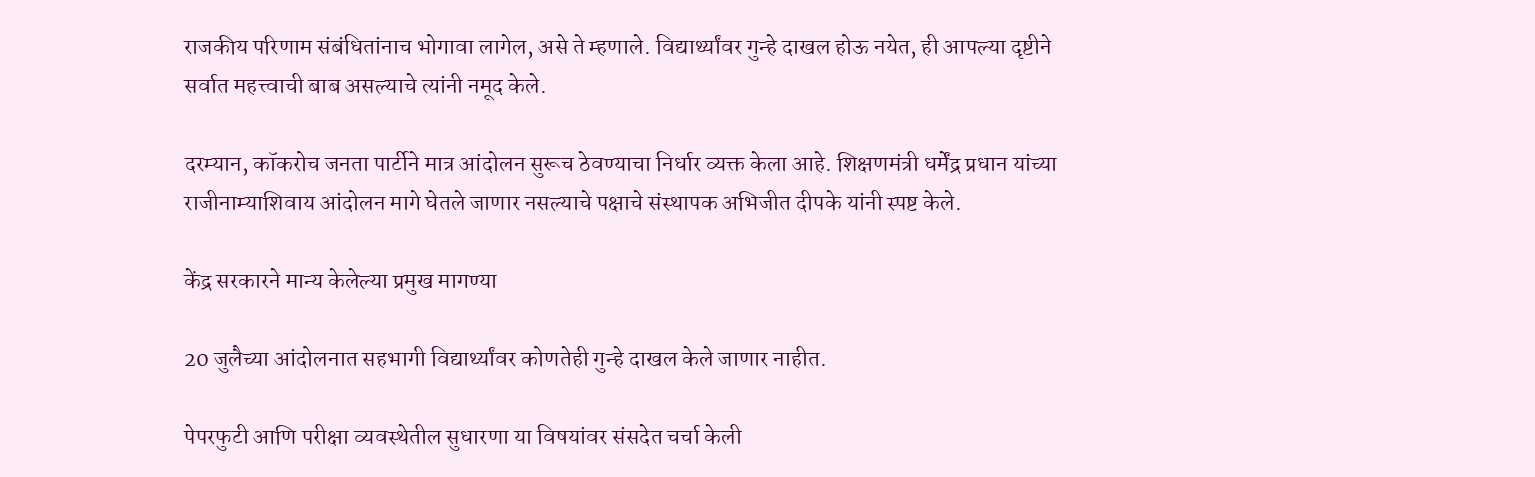राजकीय परिणाम संबंधितांनाच भोगावा लागेल, असे ते म्हणाले. विद्यार्थ्यांवर गुन्हे दाखल होऊ नयेत, ही आपल्या दृष्टीने सर्वात महत्त्वाची बाब असल्याचे त्यांनी नमूद केले.

दरम्यान, कॉकरोच जनता पार्टीने मात्र आंदोलन सुरूच ठेवण्याचा निर्धार व्यक्त केला आहे. शिक्षणमंत्री धर्मेंद्र प्रधान यांच्या राजीनाम्याशिवाय आंदोलन मागे घेतले जाणार नसल्याचे पक्षाचे संस्थापक अभिजीत दीपके यांनी स्पष्ट केले.

केंद्र सरकारने मान्य केलेल्या प्रमुख मागण्या

20 जुलैच्या आंदोलनात सहभागी विद्यार्थ्यांवर कोणतेही गुन्हे दाखल केले जाणार नाहीत.

पेपरफुटी आणि परीक्षा व्यवस्थेतील सुधारणा या विषयांवर संसदेत चर्चा केली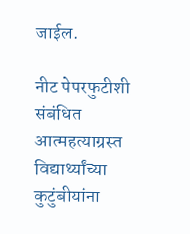जाईल.

नीट पेपरफुटीशी संबंधित आत्महत्याग्रस्त विद्यार्थ्यांच्या कुटुंबीयांना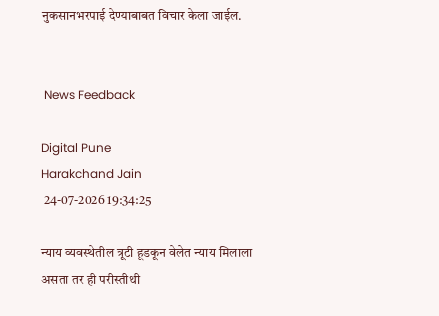नुकसानभरपाई देण्याबाबत विचार केला जाईल.


 News Feedback

Digital Pune
Harakchand Jain
 24-07-2026 19:34:25

न्याय व्यवस्थेतील त्रूटी हूडकून वेलेत न्याय मिलाला असता तर ही परीस्तीथी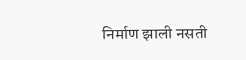निर्माण झाली नसती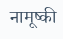नामूष्की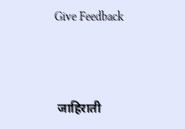Give Feedback



 जाहिराती